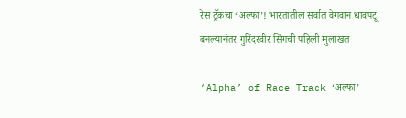रेस ट्रॅकचा ‘अल्फा’! भारतातील सर्वात वेगवान धावपटू बनल्यानंतर गुरिंदरवीर सिंगची पहिली मुलाखत

‘Alpha’ of Race Track ‘अल्फा’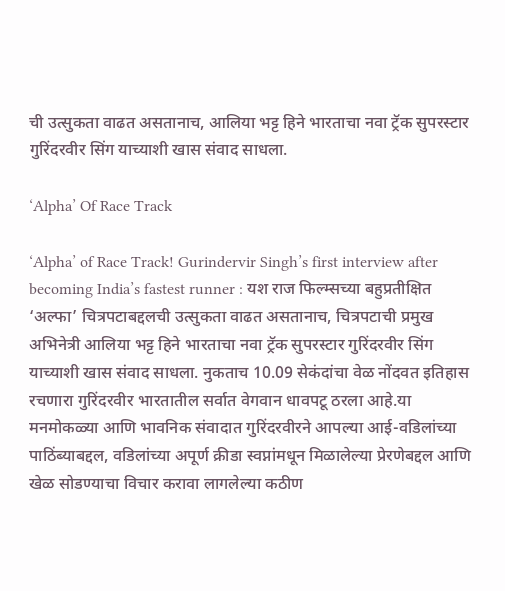ची उत्सुकता वाढत असतानाच, आलिया भट्ट हिने भारताचा नवा ट्रॅक सुपरस्टार गुरिंदरवीर सिंग याच्याशी खास संवाद साधला.

‘Alpha’ Of Race Track

‘Alpha’ of Race Track! Gurindervir Singh’s first interview after becoming India’s fastest runner : यश राज फिल्म्सच्या बहुप्रतीक्षित ‘अल्फा’ चित्रपटाबद्दलची उत्सुकता वाढत असतानाच, चित्रपटाची प्रमुख अभिनेत्री आलिया भट्ट हिने भारताचा नवा ट्रॅक सुपरस्टार गुरिंदरवीर सिंग याच्याशी खास संवाद साधला. नुकताच 10.09 सेकंदांचा वेळ नोंदवत इतिहास रचणारा गुरिंदरवीर भारतातील सर्वात वेगवान धावपटू ठरला आहे.या मनमोकळ्या आणि भावनिक संवादात गुरिंदरवीरने आपल्या आई-वडिलांच्या पाठिंब्याबद्दल, वडिलांच्या अपूर्ण क्रीडा स्वप्नांमधून मिळालेल्या प्रेरणेबद्दल आणि खेळ सोडण्याचा विचार करावा लागलेल्या कठीण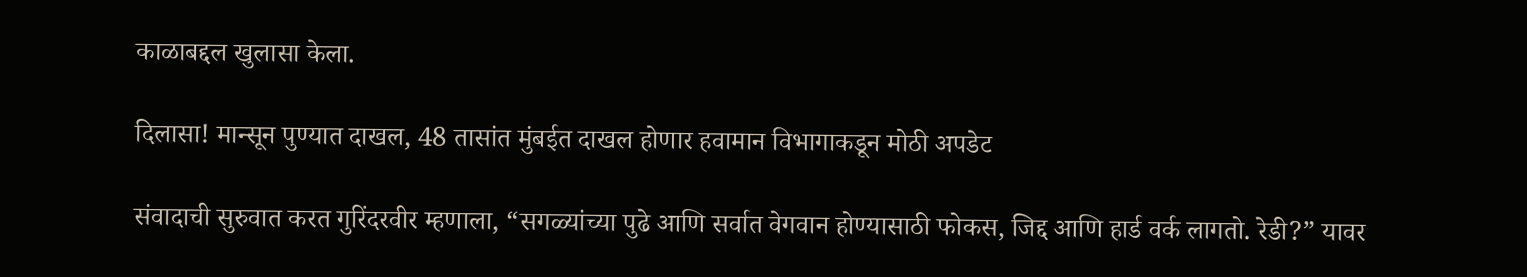काळाबद्दल खुलासा केला.

दिलासा! मान्सून पुण्यात दाखल, 48 तासांत मुंबईत दाखल होणार हवामान विभागाकडून मोठी अपडेट

संवादाची सुरुवात करत गुरिंदरवीर म्हणाला, “सगळ्यांच्या पुढे आणि सर्वात वेगवान होण्यासाठी फोकस, जिद्द आणि हार्ड वर्क लागतो. रेडी?” यावर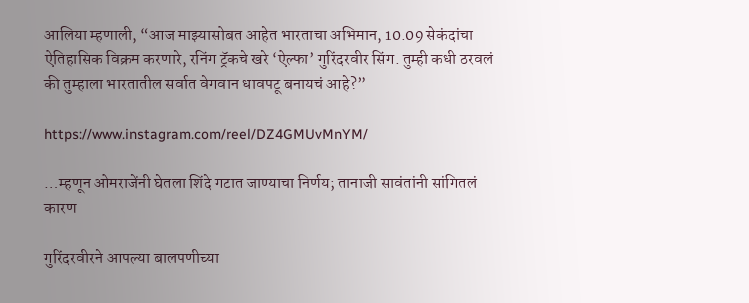आलिया म्हणाली, “आज माझ्यासोबत आहेत भारताचा अभिमान, 10.09 सेकंदांचा ऐतिहासिक विक्रम करणारे, रनिंग ट्रॅकचे खरे ‘ऐल्फा’ गुरिंदरवीर सिंग. तुम्ही कधी ठरवलं की तुम्हाला भारतातील सर्वात वेगवान धावपटू बनायचं आहे?”

https://www.instagram.com/reel/DZ4GMUvMnYM/

…म्हणून ओमराजेंनी घेतला शिंदे गटात जाण्याचा निर्णय; तानाजी सावंतांनी सांगितलं कारण

गुरिंदरवीरने आपल्या बालपणीच्या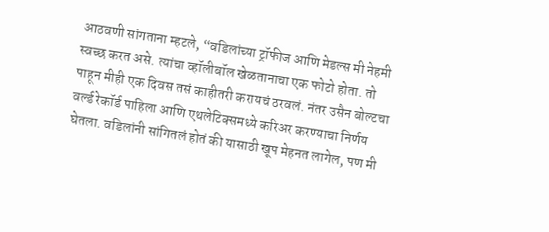आठवणी सांगताना म्हटले, “वडिलांच्या ट्रॉफीज आणि मेडल्स मी नेहमी स्वच्छ करत असे. त्यांचा व्हॉलीबॉल खेळतानाचा एक फोटो होता. तो पाहून मीही एक दिवस तसं काहीतरी करायचं ठरवलं. नंतर उसैन बोल्टचा वर्ल्ड रेकॉर्ड पाहिला आणि एथलेटिक्समध्ये करिअर करण्याचा निर्णय घेतला. वडिलांनी सांगितलं होतं की यासाठी खूप मेहनत लागेल, पण मी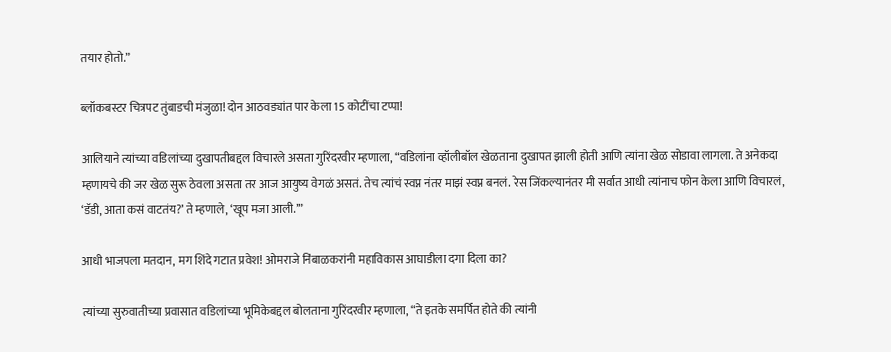तयार होतो.”

ब्लॉकबस्टर चित्रपट तुंबाडची मंजुळा! दोन आठवड्यांत पार केला 15 कोटींचा टप्पा!

आलियाने त्यांच्या वडिलांच्या दुखापतीबद्दल विचारले असता गुरिंदरवीर म्हणाला, “वडिलांना व्हॉलीबॉल खेळताना दुखापत झाली होती आणि त्यांना खेळ सोडावा लागला. ते अनेकदा म्हणायचे की जर खेळ सुरू ठेवला असता तर आज आयुष्य वेगळं असतं. तेच त्यांचं स्वप्न नंतर माझं स्वप्न बनलं. रेस जिंकल्यानंतर मी सर्वात आधी त्यांनाच फोन केला आणि विचारलं, ‘डॅडी, आता कसं वाटतंय?’ ते म्हणाले, ‘खूप मजा आली.’”

आधी भाजपला मतदान, मग शिंदे गटात प्रवेश! ओमराजे निंबाळकरांनी महाविकास आघाडीला दगा दिला का?

त्यांच्या सुरुवातीच्या प्रवासात वडिलांच्या भूमिकेबद्दल बोलताना गुरिंदरवीर म्हणाला, “ते इतके समर्पित होते की त्यांनी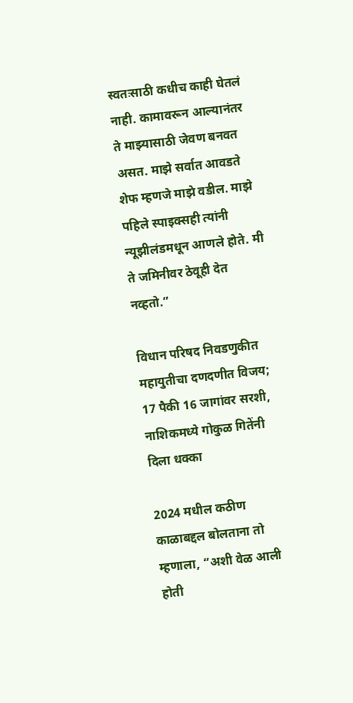स्वतःसाठी कधीच काही घेतलं नाही. कामावरून आल्यानंतर ते माझ्यासाठी जेवण बनवत असत. माझे सर्वात आवडते शेफ म्हणजे माझे वडील. माझे पहिले स्पाइक्सही त्यांनी न्यूझीलंडमधून आणले होते. मी ते जमिनीवर ठेवूही देत नव्हतो.”

विधान परिषद निवडणुकीत महायुतीचा दणदणीत विजय; 17 पैकी 16 जागांवर सरशी, नाशिकमध्ये गोकुळ गितेंनी दिला धक्का

2024 मधील कठीण काळाबद्दल बोलताना तो म्हणाला, “अशी वेळ आली होती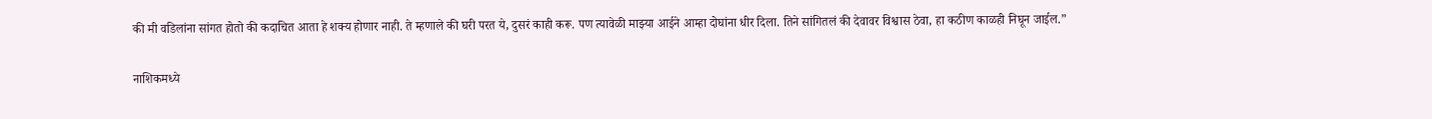की मी वडिलांना सांगत होतो की कदाचित आता हे शक्य होणार नाही. ते म्हणाले की घरी परत ये, दुसरं काही करू. पण त्यावेळी माझ्या आईने आम्हा दोघांना धीर दिला. तिने सांगितलं की देवावर विश्वास ठेवा, हा कठीण काळही निघून जाईल.”

नाशिकमध्ये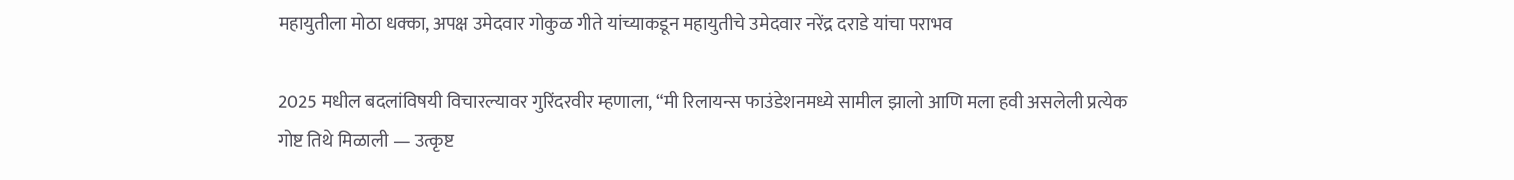महायुतीला मोठा धक्का, अपक्ष उमेदवार गोकुळ गीते यांच्याकडून महायुतीचे उमेदवार नरेंद्र दराडे यांचा पराभव

2025 मधील बदलांविषयी विचारल्यावर गुरिंदरवीर म्हणाला, “मी रिलायन्स फाउंडेशनमध्ये सामील झालो आणि मला हवी असलेली प्रत्येक गोष्ट तिथे मिळाली — उत्कृष्ट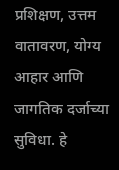प्रशिक्षण, उत्तम वातावरण, योग्य आहार आणि जागतिक दर्जाच्या सुविधा. हे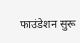फाउंडेशन सुरू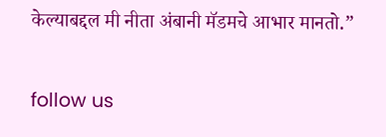केल्याबद्दल मी नीता अंबानी मॅडमचे आभार मानतो.”

follow us